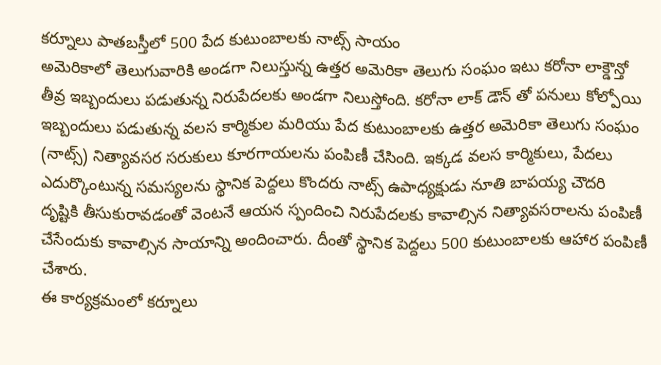కర్నూలు పాతబస్తీలో 500 పేద కుటుంబాలకు నాట్స్ సాయం
అమెరికాలో తెలుగువారికి అండగా నిలుస్తున్న ఉత్తర అమెరికా తెలుగు సంఘం ఇటు కరోనా లాక్డౌన్తో తీవ్ర ఇబ్బందులు పడుతున్న నిరుపేదలకు అండగా నిలుస్తోంది. కరోనా లాక్ డౌన్ తో పనులు కోల్పోయి ఇబ్బందులు పడుతున్న వలస కార్మికుల మరియు పేద కుటుంబాలకు ఉత్తర అమెరికా తెలుగు సంఘం (నాట్స్) నిత్యావసర సరుకులు కూరగాయలను పంపిణీ చేసింది. ఇక్కడ వలస కార్మికులు, పేదలు ఎదుర్కొంటున్న సమస్యలను స్థానిక పెద్దలు కొందరు నాట్స్ ఉపాధ్యక్షుడు నూతి బాపయ్య చౌదరి దృష్టికి తీసుకురావడంతో వెంటనే ఆయన స్పందించి నిరుపేదలకు కావాల్సిన నిత్యావసరాలను పంపిణీ చేసేందుకు కావాల్సిన సాయాన్ని అందించారు. దీంతో స్థానిక పెద్దలు 500 కుటుంబాలకు ఆహార పంపిణీ చేశారు.
ఈ కార్యక్రమంలో కర్నూలు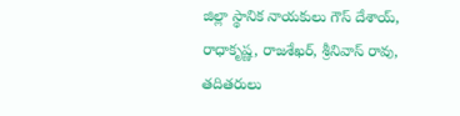జిల్లా స్థానిక నాయకులు గౌస్ దేశాయ్, రాధాకృష్ణ, రాజశేఖర్, శ్రీనివాస్ రావు, తదితరులు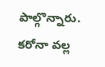పాల్గొన్నారు. కరోనా వల్ల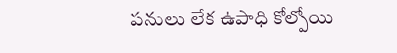పనులు లేక ఉపాధి కోల్పోయి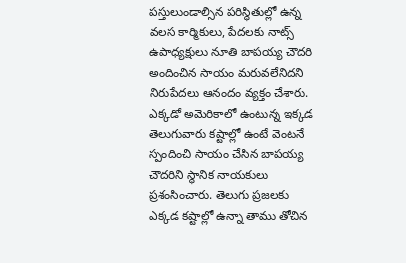పస్తులుండాల్సిన పరిస్థితుల్లో ఉన్న వలస కార్మికులు, పేదలకు నాట్స్ ఉపాధ్యక్షులు నూతి బాపయ్య చౌదరి అందించిన సాయం మరువలేనిదని నిరుపేదలు ఆనందం వ్యక్తం చేశారు. ఎక్కడో అమెరికాలో ఉంటున్న ఇక్కడ తెలుగువారు కష్టాల్లో ఉంటే వెంటనే స్పందించి సాయం చేసిన బాపయ్య చౌదరిని స్థానిక నాయకులు ప్రశంసించారు. తెలుగు ప్రజలకు ఎక్కడ కష్టాల్లో ఉన్నా తాము తోచిన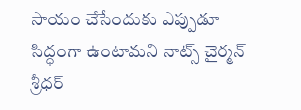సాయం చేసేందుకు ఎప్పుడూ సిద్ధంగా ఉంటామని నాట్స్ చైర్మన్ శ్రీధర్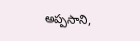అప్పసాని,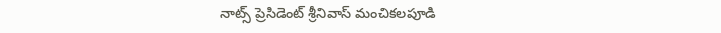నాట్స్ ప్రెసిడెంట్ శ్రీనివాస్ మంచికలపూడి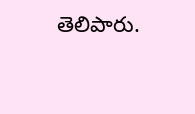తెలిపారు.